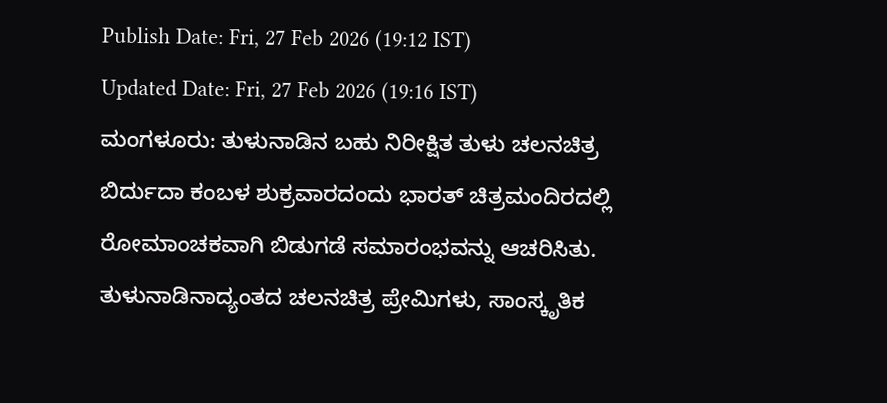Publish Date: Fri, 27 Feb 2026 (19:12 IST)
Updated Date: Fri, 27 Feb 2026 (19:16 IST)
ಮಂಗಳೂರು: ತುಳುನಾಡಿನ ಬಹು ನಿರೀಕ್ಷಿತ ತುಳು ಚಲನಚಿತ್ರ ಬಿರ್ದುದಾ ಕಂಬಳ ಶುಕ್ರವಾರದಂದು ಭಾರತ್ ಚಿತ್ರಮಂದಿರದಲ್ಲಿ ರೋಮಾಂಚಕವಾಗಿ ಬಿಡುಗಡೆ ಸಮಾರಂಭವನ್ನು ಆಚರಿಸಿತು.
ತುಳುನಾಡಿನಾದ್ಯಂತದ ಚಲನಚಿತ್ರ ಪ್ರೇಮಿಗಳು, ಸಾಂಸ್ಕೃತಿಕ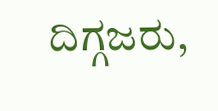ದಿಗ್ಗಜರು,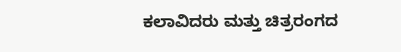ಕಲಾವಿದರು ಮತ್ತು ಚಿತ್ರರಂಗದ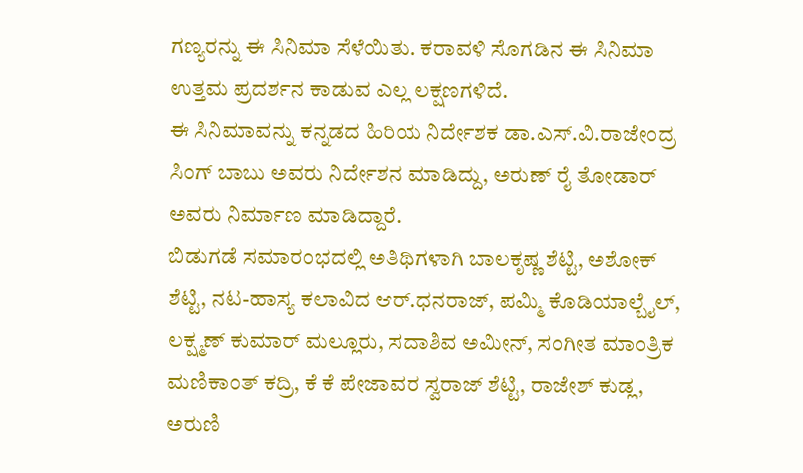ಗಣ್ಯರನ್ನು ಈ ಸಿನಿಮಾ ಸೆಳೆಯಿತು. ಕರಾವಳಿ ಸೊಗಡಿನ ಈ ಸಿನಿಮಾ ಉತ್ತಮ ಪ್ರದರ್ಶನ ಕಾಡುವ ಎಲ್ಲ ಲಕ್ಷಣಗಳಿದೆ.
ಈ ಸಿನಿಮಾವನ್ನು ಕನ್ನಡದ ಹಿರಿಯ ನಿರ್ದೇಶಕ ಡಾ.ಎಸ್.ವಿ.ರಾಜೇಂದ್ರ ಸಿಂಗ್ ಬಾಬು ಅವರು ನಿರ್ದೇಶನ ಮಾಡಿದ್ದು, ಅರುಣ್ ರೈ ತೋಡಾರ್ ಅವರು ನಿರ್ಮಾಣ ಮಾಡಿದ್ದಾರೆ.
ಬಿಡುಗಡೆ ಸಮಾರಂಭದಲ್ಲಿ ಅತಿಥಿಗಳಾಗಿ ಬಾಲಕೃಷ್ಣ ಶೆಟ್ಟಿ, ಅಶೋಕ್ ಶೆಟ್ಟಿ, ನಟ-ಹಾಸ್ಯ ಕಲಾವಿದ ಆರ್.ಧನರಾಜ್, ಪಮ್ಮಿ ಕೊಡಿಯಾಲ್ಬೈಲ್, ಲಕ್ಷ್ಮಣ್ ಕುಮಾರ್ ಮಲ್ಲೂರು, ಸದಾಶಿವ ಅಮೀನ್, ಸಂಗೀತ ಮಾಂತ್ರಿಕ ಮಣಿಕಾಂತ್ ಕದ್ರಿ, ಕೆ ಕೆ ಪೇಜಾವರ ಸ್ವರಾಜ್ ಶೆಟ್ಟಿ, ರಾಜೇಶ್ ಕುಡ್ಲ, ಅರುಣಿ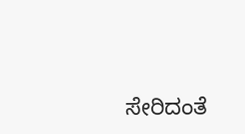ಸೇರಿದಂತೆ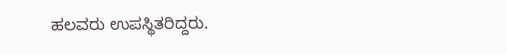ಹಲವರು ಉಪಸ್ಥಿತರಿದ್ದರು.